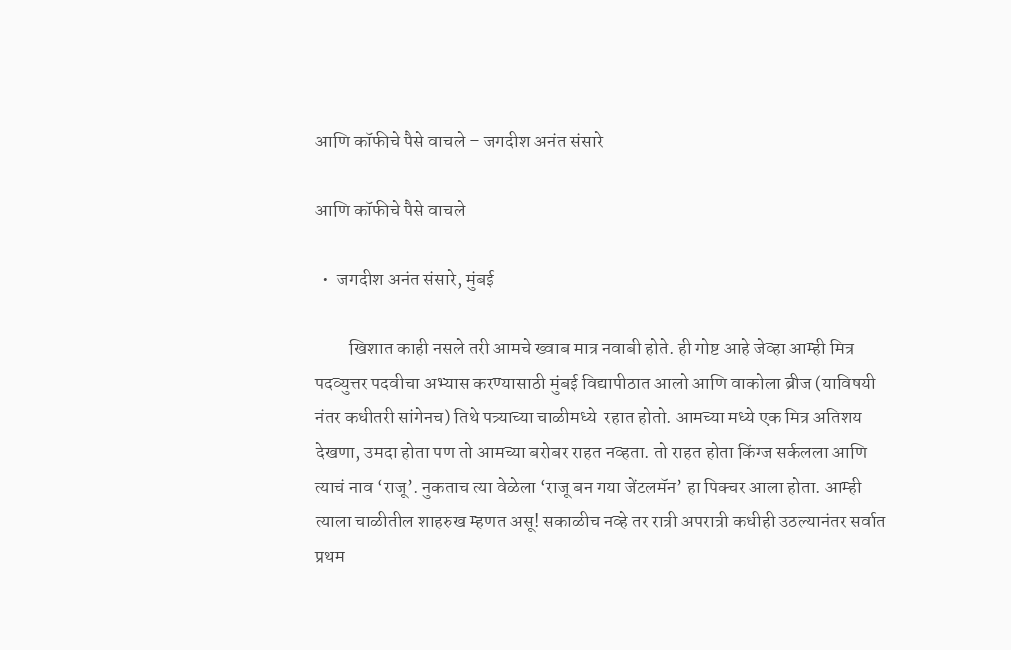आणि कॉफीचे पैसे वाचले – जगदीश अनंत संसारे

आणि कॉफीचे पैसे वाचले

  •  जगदीश अनंत संसारे, मुंबई

         खिशात काही नसले तरी आमचे ख्वाब मात्र नवाबी होते. ही गोष्ट आहे जेव्हा आम्ही मित्र पदव्युत्तर पदवीचा अभ्यास करण्यासाठी मुंबई विद्यापीठात आलो आणि वाकोला ब्रीज (याविषयी नंतर कधीतरी सांगेनच) तिथे पत्र्याच्या चाळीमध्ये  रहात होतो. आमच्या मध्ये एक मित्र अतिशय देखणा, उमदा होता पण तो आमच्या बरोबर राहत नव्हता. तो राहत होता किंग्ज सर्कलला आणि त्याचं नाव ‘राजू’. नुकताच त्या वेळेला ‘राजू बन गया जेंटलमॅन’ हा पिक्चर आला होता. आम्ही त्याला चाळीतील शाहरुख म्हणत असू! सकाळीच नव्हे तर रात्री अपरात्री कधीही उठल्यानंतर सर्वात प्रथम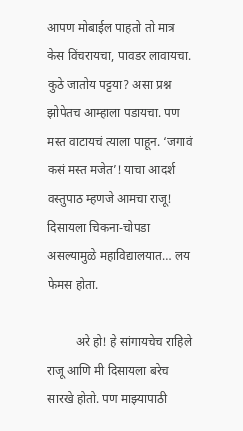आपण मोबाईल पाहतो तो मात्र केस विंचरायचा, पावडर लावायचा. कुठे जातोय पट्टया? असा प्रश्न झोपेतच आम्हाला पडायचा. पण मस्त वाटायचं त्याला पाहून. ‘जगावं कसं मस्त मजेत’! याचा आदर्श वस्तुपाठ म्हणजे आमचा राजू! दिसायला चिकना-चोपडा असल्यामुळे महाविद्यालयात… लय फेमस होता.

         अरे हो! हे सांगायचेच राहिले राजू आणि मी दिसायला बरेच सारखे होतो. पण माझ्यापाठी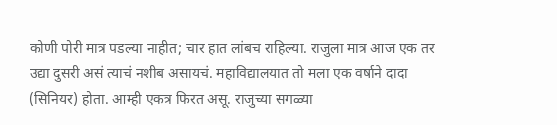कोणी पोरी मात्र पडल्या नाहीत; चार हात लांबच राहिल्या. राजुला मात्र आज एक तर उद्या दुसरी असं त्याचं नशीब असायचं. महाविद्यालयात तो मला एक वर्षाने दादा (सिनियर) होता. आम्ही एकत्र फिरत असू. राजुच्या सगळ्या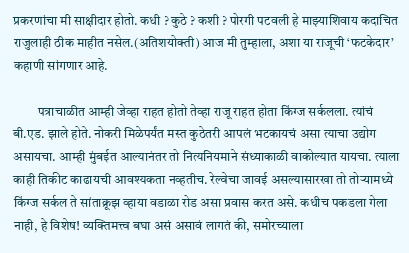प्रकरणांचा मी साक्षीदार होतो. कधी ? कुठे ? कशी ? पोरगी पटवली हे माझ्याशिवाय कदाचित राजुलाही ठीक माहीत नसेल.(अतिशयोक्ती) आज मी तुम्हाला, अशा या राजूची ‘फटकेदार’ कहाणी सांगणार आहे.

         पत्राचाळीत आम्ही जेव्हा राहत होतो तेव्हा राजू राहत होता किंग्ज सर्कलला. त्यांचं बी.एड. झाले होते. नोकरी मिळेपर्यंत मस्त कुठेतरी आपलं भटकायचं असा त्याचा उद्योग असायचा. आम्ही मुंबईत आल्यानंतर तो नित्यनियमाने संध्याकाळी वाकोल्यात यायचा. त्याला काही तिकीट काढायची आवश्यकता नव्हतीच. रेल्वेचा जावई असल्यासारखा तो तोऱ्यामध्ये किंग्ज सर्कल ते सांताक्रूझ व्हाया वडाळा रोड असा प्रवास करत असे. कधीच पकडला गेला नाही, हे विशेष! व्यक्तिमत्त्व बघा असं असावं लागतं की, समोरच्याला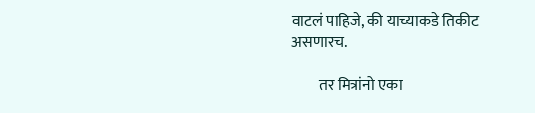वाटलं पाहिजे, की याच्याकडे तिकीट असणारच.

         तर मित्रांनो एका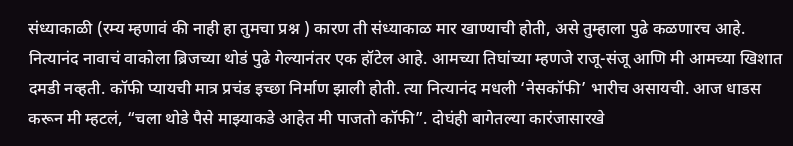संध्याकाळी (रम्य म्हणावं की नाही हा तुमचा प्रश्न ) कारण ती संध्याकाळ मार खाण्याची होती, असे तुम्हाला पुढे कळणारच आहे. नित्यानंद नावाचं वाकोला ब्रिजच्या थोडं पुढे गेल्यानंतर एक हॉटेल आहे. आमच्या तिघांच्या म्हणजे राजू-संजू आणि मी आमच्या खिशात दमडी नव्हती. कॉफी प्यायची मात्र प्रचंड इच्छा निर्माण झाली होती. त्या नित्यानंद मधली ‘नेसकॉफी’ भारीच असायची. आज धाडस करून मी म्हटलं, “चला थोडे पैसे माझ्याकडे आहेत मी पाजतो कॉफी”. दोघंही बागेतल्या कारंजासारखे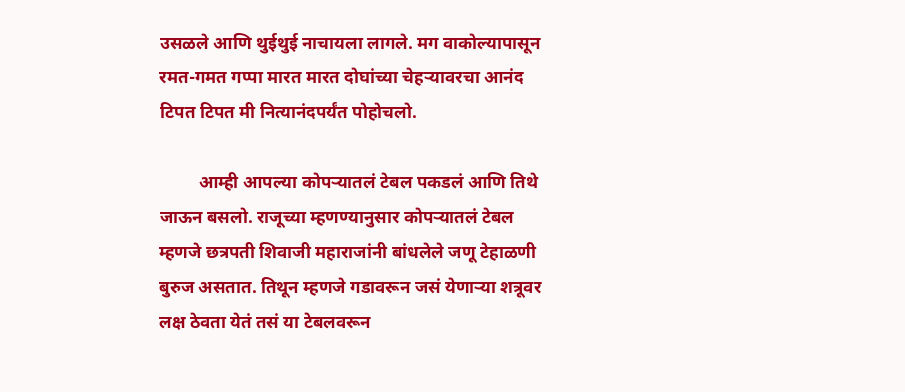उसळले आणि थुईथुई नाचायला लागले. मग वाकोल्यापासून रमत-गमत गप्पा मारत मारत दोघांच्या चेहऱ्यावरचा आनंद टिपत टिपत मी नित्यानंदपर्यंत पोहोचलो.

         आम्ही आपल्या कोपऱ्यातलं टेबल पकडलं आणि तिथे जाऊन बसलो. राजूच्या म्हणण्यानुसार कोपऱ्यातलं टेबल म्हणजे छत्रपती शिवाजी महाराजांनी बांधलेले जणू टेहाळणी बुरुज असतात. तिथून म्हणजे गडावरून जसं येणाऱ्या शत्रूवर लक्ष ठेवता येतं तसं या टेबलवरून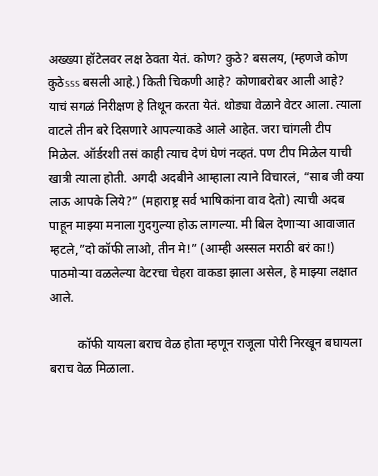अख्ख्या हॉटेलवर लक्ष ठेवता येतं. कोण? कुठे? बसलय, (म्हणजे कोण कुठेsss बसली आहे.) किती चिकणी आहे? कोणाबरोबर आली आहे? याचं सगळं निरीक्षण हे तिथून करता येतं. थोड्या वेळाने वेटर आला. त्याला वाटले तीन बरे दिसणारे आपल्याकडे आले आहेत. जरा चांगली टीप  मिळेल. ऑर्डरशी तसं काही त्याच देणं घेणं नव्हतं. पण टीप मिळेल याची खात्री त्याला होती. अगदी अदबीने आम्हाला त्याने विचारलं, “साब जी क्या लाऊ आपके लिये?” (महाराष्ट्र सर्व भाषिकांना वाव देतो) त्याची अदब पाहून माझ्या मनाला गुदगुल्या होऊ लागल्या. मी बिल देणाऱ्या आवाजात म्हटले,”दो कॉफी लाओ, तीन मे!” (आम्ही अस्सल मराठी बरं का!) पाठमोऱ्या वळलेल्या वेटरचा चेहरा वाकडा झाला असेल, हे माझ्या लक्षात आले.

         कॉफी यायला बराच वेळ होता म्हणून राजूला पोरी निरखून बघायला बराच वेळ मिळाला.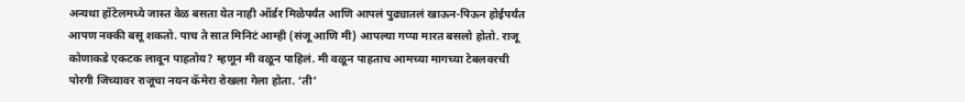अन्यथा हॉटेलमध्ये जास्त वेळ बसता येत नाही ऑर्डर मिळेपर्यंत आणि आपलं पुढ्यातलं खाऊन-पिऊन होईपर्यंत आपण नक्की बसू शकतो. पाच ते सात मिनिटं आम्ही (संजू आणि मी) आपल्या गप्पा मारत बसलो होतो. राजू कोणाकडे एकटक लावून पाहतोय? म्हणून मी वळून पाहिलं. मी वळून पाहताच आमच्या मागच्या टेबलवरची पोरगी जिच्यावर राजूचा नयन कॅमेरा रोखला गेला होता. ‘ती’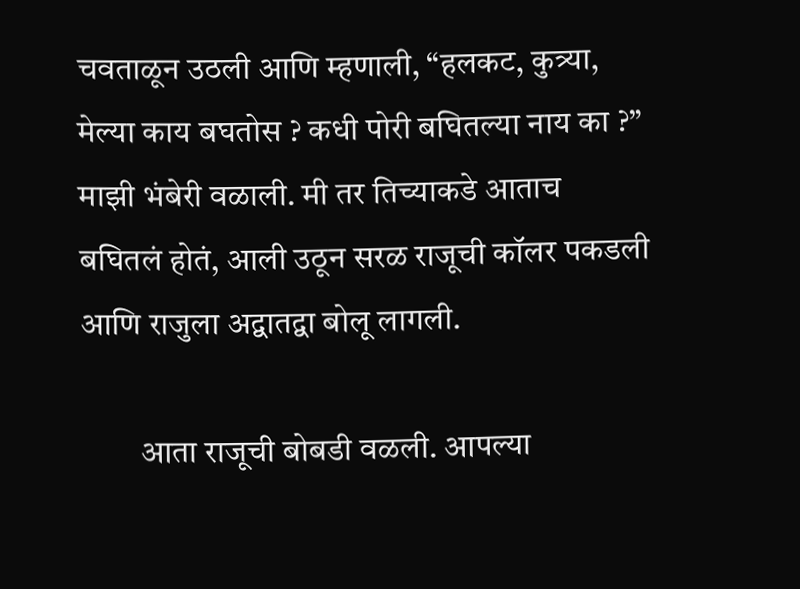चवताळून उठली आणि म्हणाली, “हलकट, कुत्र्या, मेल्या काय बघतोस ? कधी पोरी बघितल्या नाय का ?” माझी भंबेरी वळाली. मी तर तिच्याकडे आताच बघितलं होतं, आली उठून सरळ राजूची कॉलर पकडली आणि राजुला अद्वातद्वा बोलू लागली.

         आता राजूची बोबडी वळली. आपल्या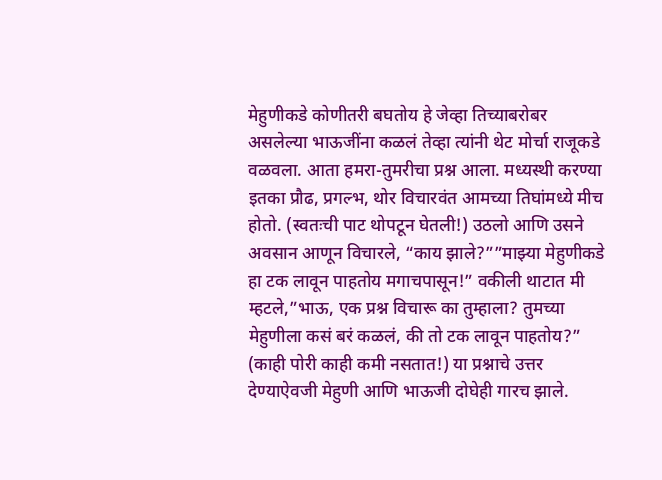मेहुणीकडे कोणीतरी बघतोय हे जेव्हा तिच्याबरोबर असलेल्या भाऊजींना कळलं तेव्हा त्यांनी थेट मोर्चा राजूकडे वळवला. आता हमरा-तुमरीचा प्रश्न आला. मध्यस्थी करण्या इतका प्रौढ, प्रगल्भ, थोर विचारवंत आमच्या तिघांमध्ये मीच होतो. (स्वतःची पाट थोपटून घेतली!) उठलो आणि उसने अवसान आणून विचारले, “काय झाले?””माझ्या मेहुणीकडे हा टक लावून पाहतोय मगाचपासून!” वकीली थाटात मी म्हटले,”भाऊ, एक प्रश्न विचारू का तुम्हाला? तुमच्या मेहुणीला कसं बरं कळलं, की तो टक लावून पाहतोय?” (काही पोरी काही कमी नसतात!) या प्रश्नाचे उत्तर देण्याऐवजी मेहुणी आणि भाऊजी दोघेही गारच झाले.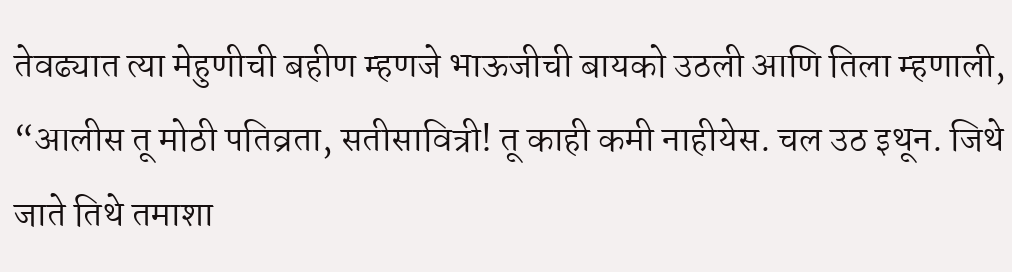तेवढ्यात त्या मेहुणीची बहीण म्हणजे भाऊजीची बायको उठली आणि तिला म्हणाली, “आलीस तू मोठी पतिव्रता, सतीसावित्री! तू काही कमी नाहीयेस. चल उठ इथून. जिथे जाते तिथे तमाशा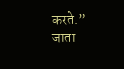करते.” जाता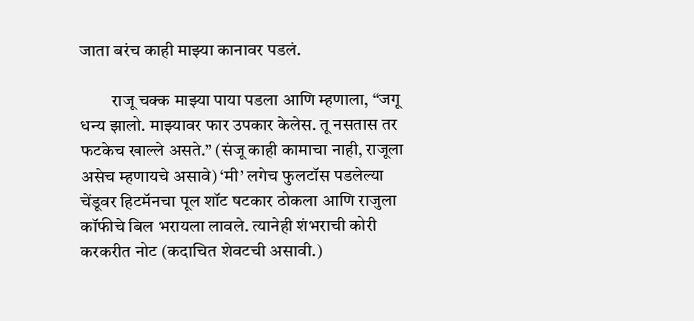जाता बरंच काही माझ्या कानावर पडलं.

         राजू चक्क माझ्या पाया पडला आणि म्हणाला, “जगू धन्य झालो. माझ्यावर फार उपकार केलेस. तू नसतास तर फटकेच खाल्ले असते.” (संजू काही कामाचा नाही, राजूला असेच म्हणायचे असावे) ‘मी’ लगेच फुलटॉस पडलेल्या चेंडूवर हिटमॅनचा पूल शॉट षटकार ठोकला आणि राजुला कॉफीचे बिल भरायला लावले. त्यानेही शंभराची कोरी करकरीत नोट (कदाचित शेवटची असावी.)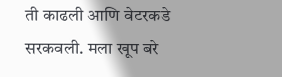ती काढली आणि वेटरकडे सरकवली. मला खूप बरे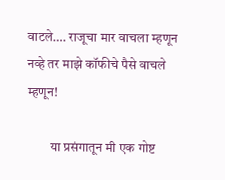वाटले…. राजूचा मार वाचला म्हणून नव्हे तर माझे कॉफीचे पैसे वाचले म्हणून!

         या प्रसंगातून मी एक गोष्ट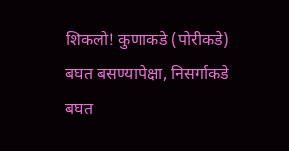शिकलो! कुणाकडे (पोरीकडे) बघत बसण्यापेक्षा, निसर्गाकडे बघत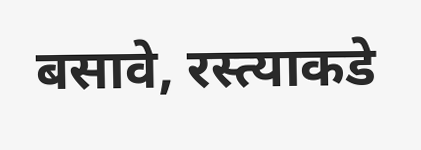बसावे, रस्त्याकडे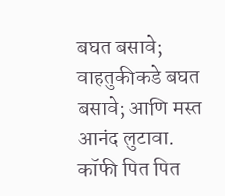बघत बसावे; वाहतुकीकडे बघत बसावे; आणि मस्त आनंद लुटावा. कॉफी पित पित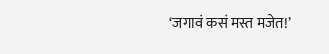‘जगावं कसं मस्त मजेत!’